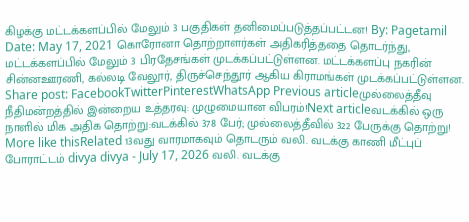கிழக்கு மட்டக்களப்பில் மேலும் 3 பகுதிகள் தனிமைப்படுத்தப்பட்டன! By: Pagetamil Date: May 17, 2021 கொரோனா தொற்றாளர்கள் அதிகரித்ததை தொடர்ந்து, மட்டக்களப்பில் மேலும் 3 பிரதேசங்கள் முடக்கப்பட்டுள்ளன. மட்டக்களப்பு நகரின் சின்னஊரணி, கல்லடி வேலூர், திருச்செந்தூர் ஆகிய கிராமங்கள் முடக்கப்பட்டுள்ளன. Share post: FacebookTwitterPinterestWhatsApp Previous articleமுல்லைத்தீவு நீதிமன்றத்தில் இன்றைய உத்தரவு: முழுமையான விபரம்!Next articleவடக்கில் ஒரு நாளில் மிக அதிக தொற்று:வடக்கில் 378 பேர்; முல்லைத்தீவில் 322 பேருக்கு தொற்று! More like thisRelated 13வது வாரமாகவும் தொடரும் வலி. வடக்கு காணி மீட்புப் போராட்டம் divya divya - July 17, 2026 வலி. வடக்கு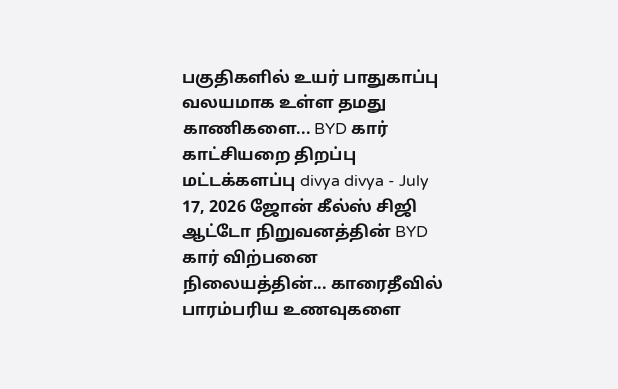பகுதிகளில் உயர் பாதுகாப்பு வலயமாக உள்ள தமது காணிகளை... BYD கார் காட்சியறை திறப்பு மட்டக்களப்பு divya divya - July 17, 2026 ஜோன் கீல்ஸ் சிஜி ஆட்டோ நிறுவனத்தின் BYD கார் விற்பனை நிலையத்தின்... காரைதீவில் பாரம்பரிய உணவுகளை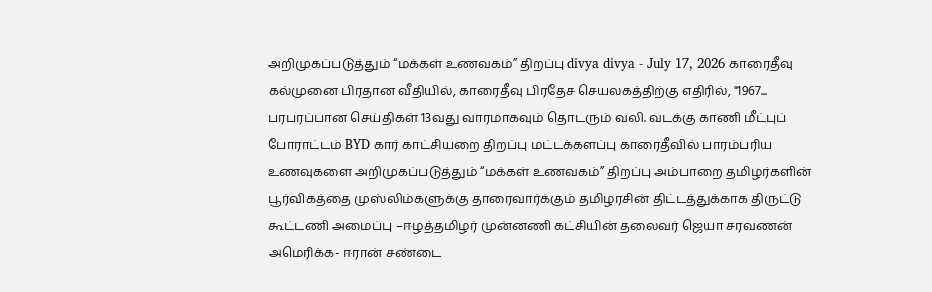அறிமுகப்படுத்தும் “மக்கள் உணவகம்” திறப்பு divya divya - July 17, 2026 காரைதீவு கல்முனை பிரதான வீதியில், காரைதீவு பிரதேச செயலகத்திற்கு எதிரில், "1967... பரபரப்பான செய்திகள் 13வது வாரமாகவும் தொடரும் வலி. வடக்கு காணி மீட்புப் போராட்டம் BYD கார் காட்சியறை திறப்பு மட்டக்களப்பு காரைதீவில் பாரம்பரிய உணவுகளை அறிமுகப்படுத்தும் “மக்கள் உணவகம்” திறப்பு அம்பாறை தமிழர்களின் பூர்விகத்தை முஸ்லிம்களுக்கு தாரைவார்க்கும் தமிழரசின் திட்டத்துக்காக திருட்டு கூட்டணி அமைப்பு –ஈழத்தமிழர் முன்னணி கட்சியின் தலைவர் ஜெயா சரவணன் அமெரிக்க- ஈரான் சண்டை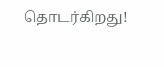தொடர்கிறது!